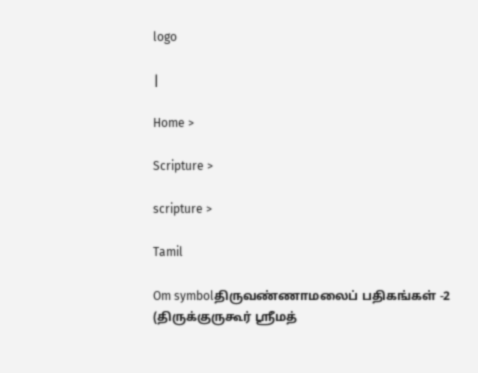logo

|

Home >

Scripture >

scripture >

Tamil

Om symbolதிருவண்ணாமலைப் பதிகங்கள் -2 (திருக்குருகூர் ஸ்ரீமத்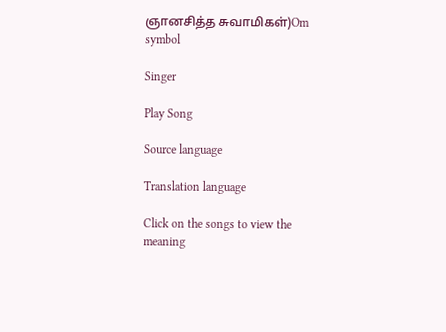ஞானசித்த சுவாமிகள்)Om symbol

Singer

Play Song

Source language

Translation language

Click on the songs to view the meaning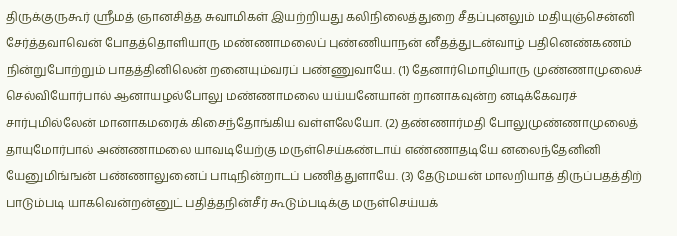திருக்குருகூர் ஸ்ரீமத் ஞானசித்த சுவாமிகள் இயற்றியது கலிநிலைத்துறை சீதப்புனலும் மதியுஞ்சென்னி சேர்த்தவாவென் போதத்தொளியாரு மண்ணாமலைப் புண்ணியாநன் னீதத்துடன்வாழ் பதினெண்கணம் நின்றுபோற்றும் பாதத்தினிலென் றனையும்வரப் பண்ணுவாயே. (1) தேனார்மொழியாரு முண்ணாமுலைச் செல்வியோர்பால் ஆனாயழல்போலு மண்ணாமலை யய்யனேயான் றானாகவுன்ற னடிக்கேவரச் சார்புமில்லேன் மானாகமரைக் கிசைந்தோங்கிய வள்ளலேயோ. (2) தண்ணார்மதி போலுமுண்ணாமுலைத் தாயுமோர்பால் அண்ணாமலை யாவடியேற்கு மருள்செய்கண்டாய் எண்ணாதடியே னலைந்தேனினி யேனுமிங்ஙன் பண்ணாலுனைப் பாடிநின்றாடப் பணித்துளாயே. (3) தேடுமயன் மாலறியாத் திருப்பதத்திற் பாடும்படி யாகவென்றன்னுட் பதித்தநின்சீர் கூடும்படிக்கு மருள்செய்யக்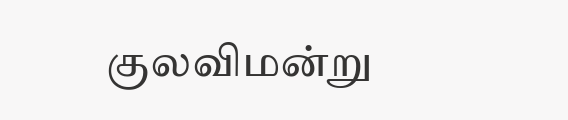குலவிமன்று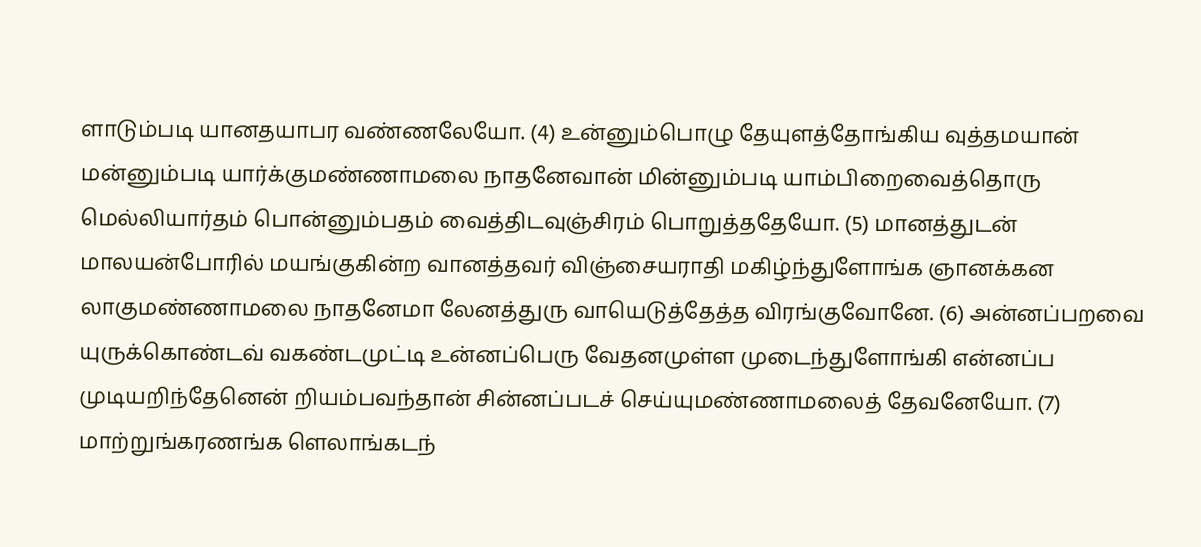ளாடும்படி யானதயாபர வண்ணலேயோ. (4) உன்னும்பொழு தேயுளத்தோங்கிய வுத்தமயான் மன்னும்படி யார்க்குமண்ணாமலை நாதனேவான் மின்னும்படி யாம்பிறைவைத்தொரு மெல்லியார்தம் பொன்னும்பதம் வைத்திடவுஞ்சிரம் பொறுத்ததேயோ. (5) மானத்துடன் மாலயன்போரில் மயங்குகின்ற வானத்தவர் விஞ்சையராதி மகிழ்ந்துளோங்க ஞானக்கன லாகுமண்ணாமலை நாதனேமா லேனத்துரு வாயெடுத்தேத்த விரங்குவோனே. (6) அன்னப்பறவை யுருக்கொண்டவ் வகண்டமுட்டி உன்னப்பெரு வேதனமுள்ள முடைந்துளோங்கி என்னப்ப முடியறிந்தேனென் றியம்பவந்தான் சின்னப்படச் செய்யுமண்ணாமலைத் தேவனேயோ. (7) மாற்றுங்கரணங்க ளெலாங்கடந்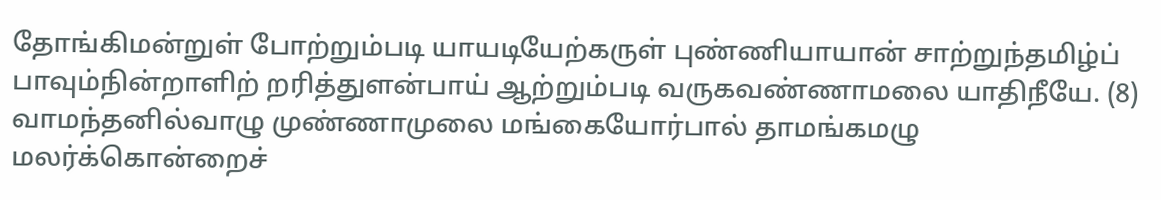தோங்கிமன்றுள் போற்றும்படி யாயடியேற்கருள் புண்ணியாயான் சாற்றுந்தமிழ்ப் பாவும்நின்றாளிற் றரித்துளன்பாய் ஆற்றும்படி வருகவண்ணாமலை யாதிநீயே. (8) வாமந்தனில்வாழு முண்ணாமுலை மங்கையோர்பால் தாமங்கமழு மலர்க்கொன்றைச்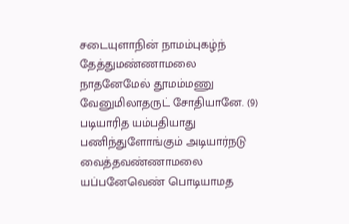சடையுளாநின் நாமம்புகழ்ந் தேத்துமண்ணாமலை நாதனேமேல் தூமம்மணு வேனுமிலாதருட் சோதியானே. (9) படியாரித யம்பதியாது பணிந்துளோங்கும் அடியார்நடு வைத்தவண்ணாமலை யப்பனேவெண் பொடியாமத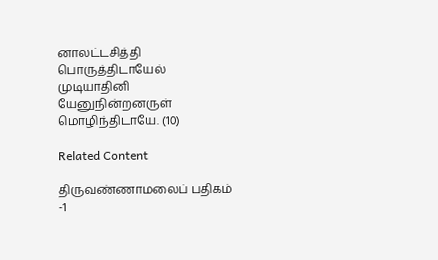னாலட்டசித்தி பொருத்திடாயேல் முடியாதினி யேனுநின்றனருள் மொழிந்திடாயே. (10)

Related Content

திருவண்ணாமலைப் பதிகம் -1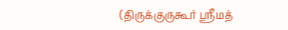(திருக்குருகூர் ஸ்ரீமத்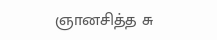ஞானசித்த சு